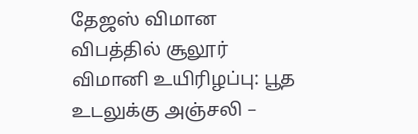தேஜஸ் விமான விபத்தில் சூலூர் விமானி உயிரிழப்பு: பூத உடலுக்கு அஞ்சலி –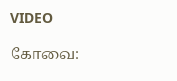VIDEO

கோவை: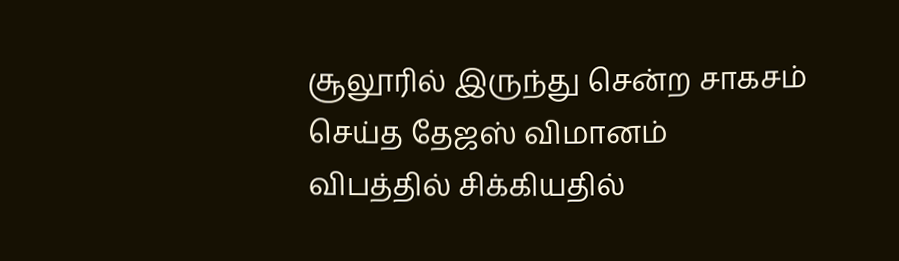சூலூரில் இருந்து சென்ற சாகசம் செய்த தேஜஸ் விமானம் விபத்தில் சிக்கியதில்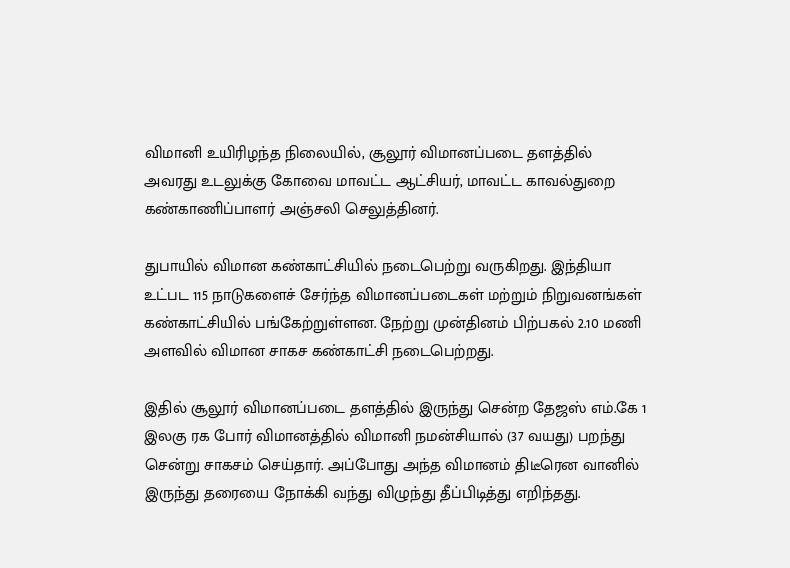விமானி உயிரிழந்த நிலையில், சூலூர் விமானப்படை தளத்தில் அவரது உடலுக்கு கோவை மாவட்ட ஆட்சியர், மாவட்ட காவல்துறை கண்காணிப்பாளர் அஞ்சலி செலுத்தினர்.

துபாயில் விமான கண்காட்சியில் நடைபெற்று வருகிறது. இந்தியா உட்பட 115 நாடுகளைச் சேர்ந்த விமானப்படைகள் மற்றும் நிறுவனங்கள் கண்காட்சியில் பங்கேற்றுள்ளன. நேற்று முன்தினம் பிற்பகல் 2.10 மணி அளவில் விமான சாகச கண்காட்சி நடைபெற்றது.

இதில் சூலூர் விமானப்படை தளத்தில் இருந்து சென்ற தேஜஸ் எம்.கே 1 இலகு ரக போர் விமானத்தில் விமானி நமன்சியால் (37 வயது) பறந்து சென்று சாகசம் செய்தார். அப்போது அந்த விமானம் திடீரென வானில் இருந்து தரையை நோக்கி வந்து விழுந்து தீப்பிடித்து எறிந்தது.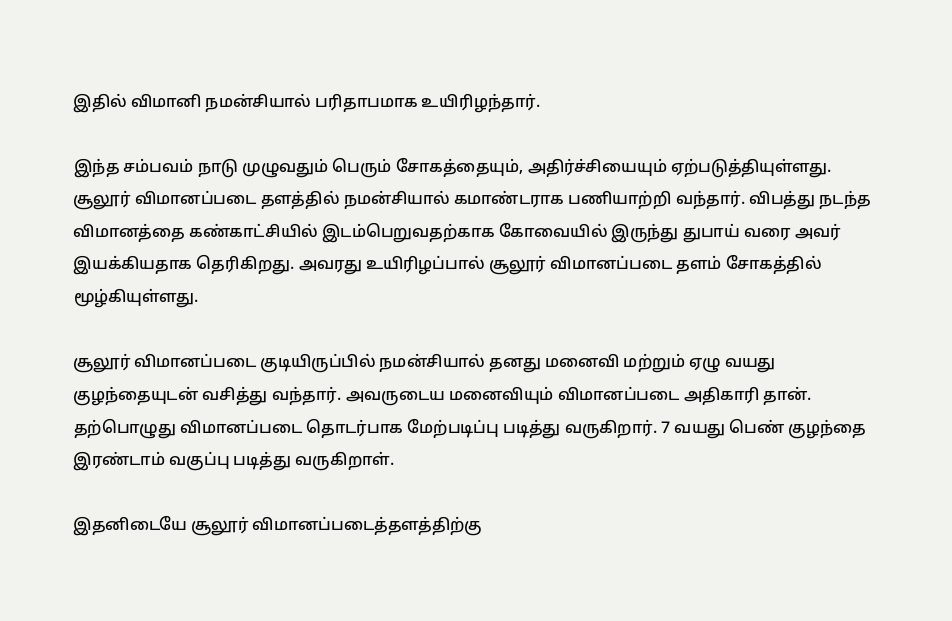இதில் விமானி நமன்சியால் பரிதாபமாக உயிரிழந்தார்.

இந்த சம்பவம் நாடு முழுவதும் பெரும் சோகத்தையும், அதிர்ச்சியையும் ஏற்படுத்தியுள்ளது. சூலூர் விமானப்படை தளத்தில் நமன்சியால் கமாண்டராக பணியாற்றி வந்தார். விபத்து நடந்த விமானத்தை கண்காட்சியில் இடம்பெறுவதற்காக கோவையில் இருந்து துபாய் வரை அவர் இயக்கியதாக தெரிகிறது. அவரது உயிரிழப்பால் சூலூர் விமானப்படை தளம் சோகத்தில் மூழ்கியுள்ளது.

சூலூர் விமானப்படை குடியிருப்பில் நமன்சியால் தனது மனைவி மற்றும் ஏழு வயது குழந்தையுடன் வசித்து வந்தார். அவருடைய மனைவியும் விமானப்படை அதிகாரி தான். தற்பொழுது விமானப்படை தொடர்பாக மேற்படிப்பு படித்து வருகிறார். 7 வயது பெண் குழந்தை இரண்டாம் வகுப்பு படித்து வருகிறாள்.

இதனிடையே சூலூர் விமானப்படைத்தளத்திற்கு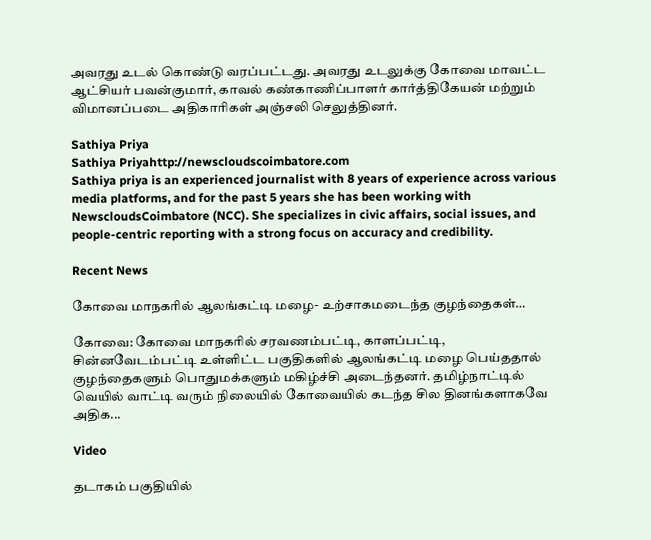அவரது உடல் கொண்டு வரப்பட்டது. அவரது உடலுக்கு கோவை மாவட்ட ஆட்சியர் பவன்குமார், காவல் கண்காணிப்பாளர் கார்த்திகேயன் மற்றும் விமானப்படை அதிகாரிகள் அஞ்சலி செலுத்தினர்.

Sathiya Priya
Sathiya Priyahttp://newscloudscoimbatore.com
Sathiya priya is an experienced journalist with 8 years of experience across various media platforms, and for the past 5 years she has been working with NewscloudsCoimbatore (NCC). She specializes in civic affairs, social issues, and people-centric reporting with a strong focus on accuracy and credibility.

Recent News

கோவை மாநகரில் ஆலங்கட்டி மழை- உற்சாகமடைந்த குழந்தைகள்…

கோவை: கோவை மாநகரில் சரவணம்பட்டி, காளப்பட்டி, சின்னவேடம்பட்டி உள்ளிட்ட பகுதிகளில் ஆலங்கட்டி மழை பெய்ததால் குழந்தைகளும் பொதுமக்களும் மகிழ்ச்சி அடைந்தனர். தமிழ்நாட்டில் வெயில் வாட்டி வரும் நிலையில் கோவையில் கடந்த சில தினங்களாகவே அதிக...

Video

தடாகம் பகுதியில்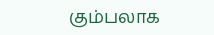கும்பலாக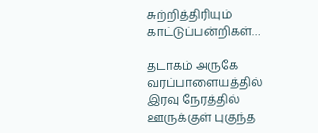சுற்றித்திரியும் காட்டுப்பன்றிகள்…

தடாகம் அருகே வரப்பாளையத்தில் இரவு நேரத்தில் ஊருக்குள் புகுந்த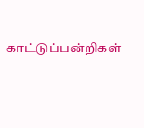காட்டுப்பன்றிகள்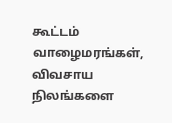கூட்டம் வாழைமரங்கள், விவசாய நிலங்களை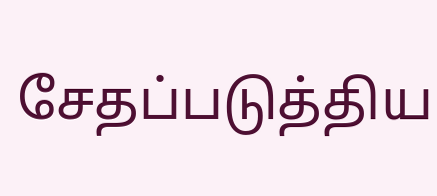சேதப்படுத்திய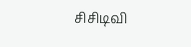சிசிடிவி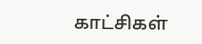காட்சிகள்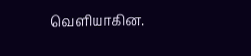வெளியாகின.